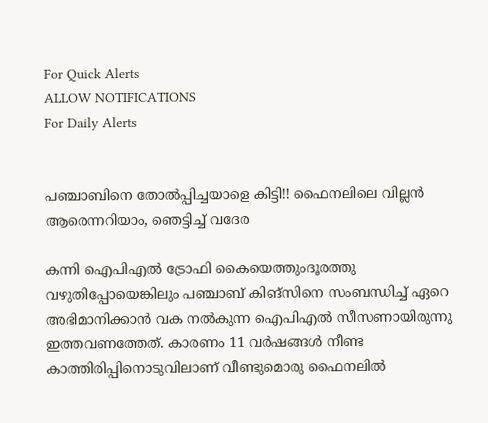For Quick Alerts
ALLOW NOTIFICATIONS
For Daily Alerts


പഞ്ചാബിനെ തോല്‍പ്പിച്ചയാളെ കിട്ടി!! ഫൈനലിലെ വില്ലന്‍ ആരെന്നറിയാം, ഞെട്ടിച്ച് വദേര

കന്നി ഐപിഎല്‍ ട്രോഫി കൈയെത്തുംദൂരത്തു വഴുതിപ്പോയെങ്കിലും പഞ്ചാബ് കിങ്‌സിനെ സംബന്ധിച്ച് ഏറെ അഭിമാനിക്കാന്‍ വക നല്‍കുന്ന ഐപിഎല്‍ സീസണായിരുന്നു ഇത്തവണത്തേത്. കാരണം 11 വര്‍ഷങ്ങള്‍ നീണ്ട കാത്തിരിപ്പിനൊടുവിലാണ് വീണ്ടുമൊരു ഫൈനലില്‍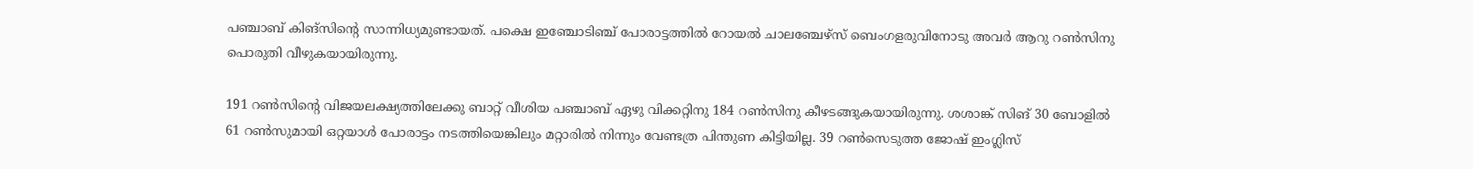പഞ്ചാബ് കിങ്‌സിന്റെ സാന്നിധ്യമുണ്ടായത്. പക്ഷെ ഇഞ്ചോടിഞ്ച് പോരാട്ടത്തില്‍ റോയല്‍ ചാലഞ്ചേഴ്‌സ് ബെംഗളരുവിനോടു അവര്‍ ആറു റണ്‍സിനു പൊരുതി വീഴുകയായിരുന്നു.

191 റണ്‍സിന്റെ വിജയലക്ഷ്യത്തിലേക്കു ബാറ്റ് വീശിയ പഞ്ചാബ് ഏഴു വിക്കറ്റിനു 184 റണ്‍സിനു കീഴടങ്ങുകയായിരുന്നു. ശശാങ്ക് സിങ് 30 ബോളില്‍ 61 റണ്‍സുമായി ഒറ്റയാള്‍ പോരാട്ടം നടത്തിയെങ്കിലും മറ്റാരില്‍ നിന്നും വേണ്ടത്ര പിന്തുണ കിട്ടിയില്ല. 39 റണ്‍സെടുത്ത ജോഷ് ഇംഗ്ലിസ്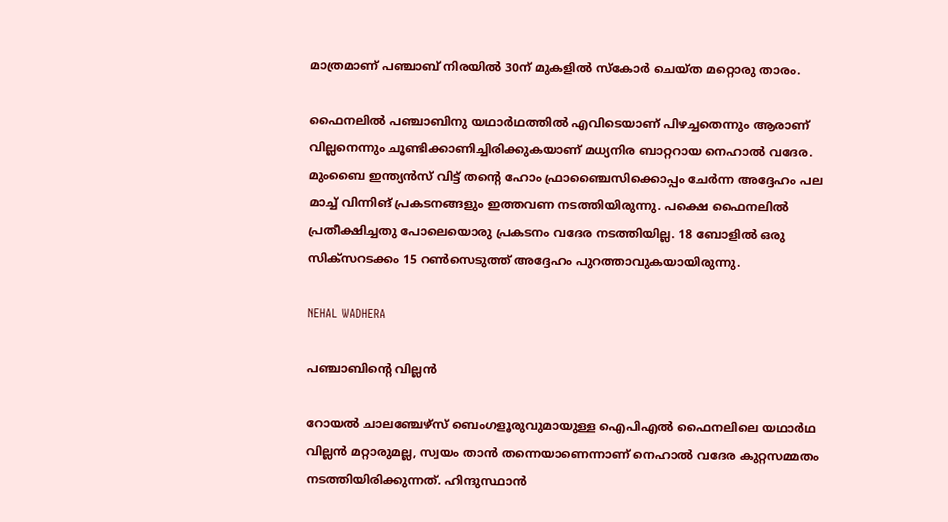മാത്രമാണ് പഞ്ചാബ് നിരയില്‍ 30ന് മുകളില്‍ സ്‌കോര്‍ ചെയ്ത മറ്റൊരു താരം.

ഫൈനലില്‍ പഞ്ചാബിനു യഥാര്‍ഥത്തില്‍ എവിടെയാണ് പിഴച്ചതെന്നും ആരാണ് വില്ലനെന്നും ചൂണ്ടിക്കാണിച്ചിരിക്കുകയാണ് മധ്യനിര ബാറ്ററായ നെഹാല്‍ വദേര. മുംബൈ ഇന്ത്യന്‍സ് വിട്ട് തന്റെ ഹോം ഫ്രാഞ്ചൈസിക്കൊപ്പം ചേര്‍ന്ന അദ്ദേഹം പല മാച്ച് വിന്നിങ് പ്രകടനങ്ങളും ഇത്തവണ നടത്തിയിരുന്നു. പക്ഷെ ഫൈനലില്‍ പ്രതീക്ഷിച്ചതു പോലെയൊരു പ്രകടനം വദേര നടത്തിയില്ല. 18 ബോളില്‍ ഒരു സിക്‌സറടക്കം 15 റണ്‍സെടുത്ത് അദ്ദേഹം പുറത്താവുകയായിരുന്നു.

NEHAL WADHERA

പഞ്ചാബിന്റെ വില്ലന്‍

റോയല്‍ ചാലഞ്ചേഴ്‌സ് ബെംഗളൂരുവുമായുള്ള ഐപിഎല്‍ ഫൈനലിലെ യഥാര്‍ഥ വില്ലന്‍ മറ്റാരുമല്ല, സ്വയം താന്‍ തന്നെയാണെന്നാണ് നെഹാല്‍ വദേര കുറ്റസമ്മതം നടത്തിയിരിക്കുന്നത്. ഹിന്ദുസ്ഥാന്‍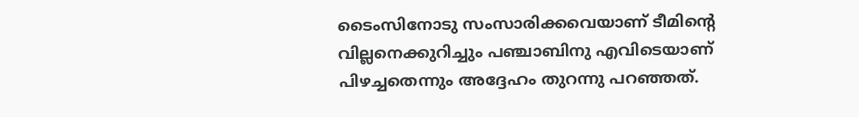ടൈംസിനോടു സംസാരിക്കവെയാണ് ടീമിന്റെ വില്ലനെക്കുറിച്ചും പഞ്ചാബിനു എവിടെയാണ് പിഴച്ചതെന്നും അദ്ദേഹം തുറന്നു പറഞ്ഞത്.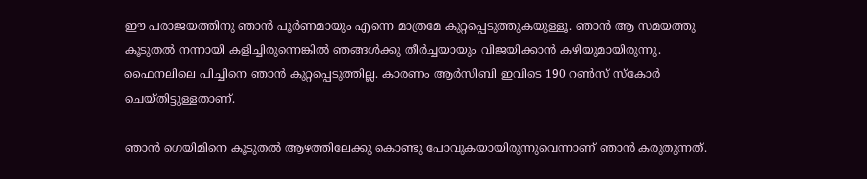ഈ പരാജയത്തിനു ഞാന്‍ പൂര്‍ണമായും എന്നെ മാത്രമേ കുറ്റപ്പെടുത്തുകയുള്ളൂ. ഞാന്‍ ആ സമയത്തു കൂടുതല്‍ നന്നായി കളിച്ചിരുന്നെങ്കില്‍ ഞങ്ങള്‍ക്കു തീര്‍ച്ചയായും വിജയിക്കാന്‍ കഴിയുമായിരുന്നു. ഫൈനലിലെ പിച്ചിനെ ഞാന്‍ കുറ്റപ്പെടുത്തില്ല. കാരണം ആര്‍സിബി ഇവിടെ 190 റണ്‍സ് സ്‌കോര്‍ ചെയ്തിട്ടുള്ളതാണ്.

ഞാന്‍ ഗെയിമിനെ കൂടുതല്‍ ആഴത്തിലേക്കു കൊണ്ടു പോവുകയായിരുന്നുവെന്നാണ് ഞാന്‍ കരുതുന്നത്.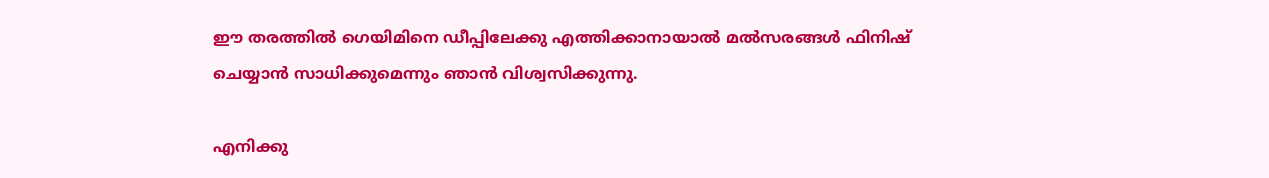ഈ തരത്തില്‍ ഗെയിമിനെ ഡീപ്പിലേക്കു എത്തിക്കാനായാല്‍ മല്‍സരങ്ങള്‍ ഫിനിഷ് ചെയ്യാന്‍ സാധിക്കുമെന്നും ഞാന്‍ വിശ്വസിക്കുന്നു.

എനിക്കു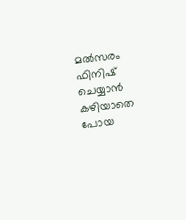മല്‍സരം ഫിനിഷ് ചെയ്യാന്‍ കഴിയാതെ പോയ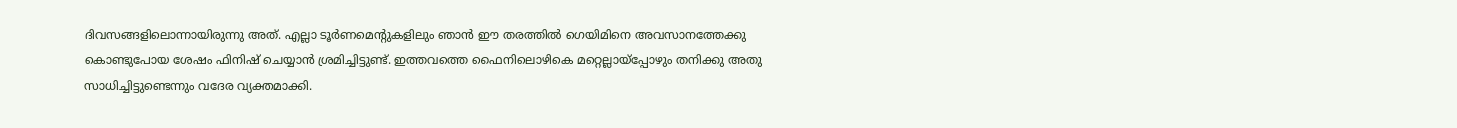ദിവസങ്ങളിലൊന്നായിരുന്നു അത്. എല്ലാ ടൂര്‍ണമെന്റുകളിലും ഞാന്‍ ഈ തരത്തില്‍ ഗെയിമിനെ അവസാനത്തേക്കു കൊണ്ടുപോയ ശേഷം ഫിനിഷ് ചെയ്യാന്‍ ശ്രമിച്ചിട്ടുണ്ട്. ഇത്തവത്തെ ഫൈനിലൊഴികെ മറ്റെല്ലായ്‌പ്പോഴും തനിക്കു അതു സാധിച്ചിട്ടുണ്ടെന്നും വദേര വ്യക്തമാക്കി.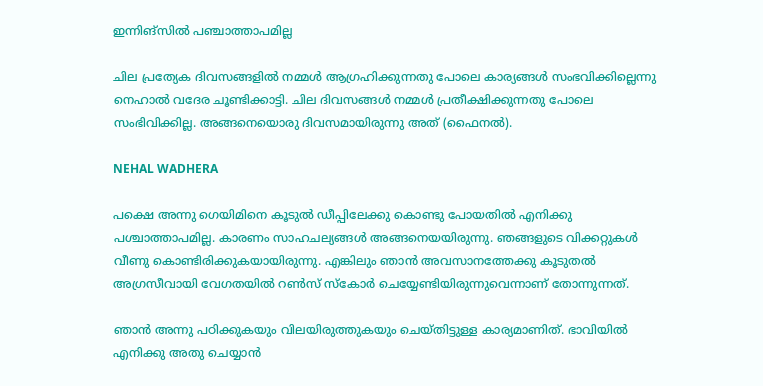ഇന്നിങ്‌സില്‍ പഞ്ചാത്താപമില്ല

ചില പ്രത്യേക ദിവസങ്ങളില്‍ നമ്മള്‍ ആഗ്രഹിക്കുന്നതു പോലെ കാര്യങ്ങള്‍ സംഭവിക്കില്ലെന്നു നെഹാല്‍ വദേര ചൂണ്ടിക്കാട്ടി. ചില ദിവസങ്ങള്‍ നമ്മള്‍ പ്രതീക്ഷിക്കുന്നതു പോലെ സംഭിവിക്കില്ല. അങ്ങനെയൊരു ദിവസമായിരുന്നു അത് (ഫൈനല്‍).

NEHAL WADHERA

പക്ഷെ അന്നു ഗെയിമിനെ കൂടുല്‍ ഡീപ്പിലേക്കു കൊണ്ടു പോയതില്‍ എനിക്കു പശ്ചാത്താപമില്ല. കാരണം സാഹചല്യങ്ങള്‍ അങ്ങനെയയിരുന്നു. ഞങ്ങളുടെ വിക്കറ്റുകള്‍ വീണു കൊണ്ടിരിക്കുകയായിരുന്നു. എങ്കിലും ഞാന്‍ അവസാനത്തേക്കു കൂടുതല്‍ അഗ്രസീവായി വേഗതയില്‍ റണ്‍സ് സ്‌കോര്‍ ചെയ്യേണ്ടിയിരുന്നുവെന്നാണ് തോന്നുന്നത്.

ഞാന്‍ അന്നു പഠിക്കുകയും വിലയിരുത്തുകയും ചെയ്തിട്ടുള്ള കാര്യമാണിത്. ഭാവിയില്‍ എനിക്കു അതു ചെയ്യാന്‍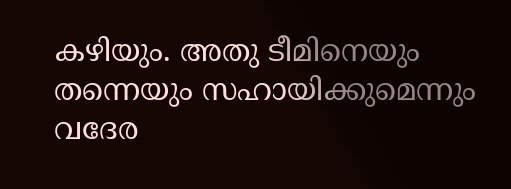കഴിയും. അതു ടീമിനെയും തന്നെയും സഹായിക്കുമെന്നും വദേര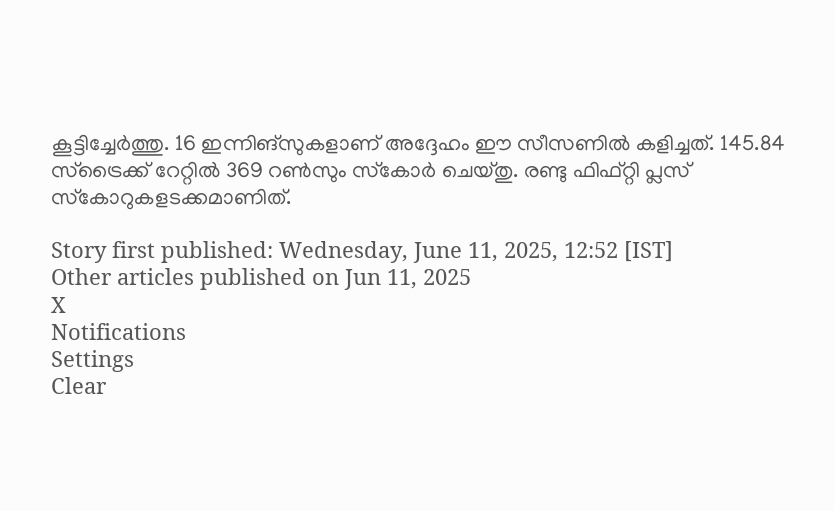കൂട്ടിച്ചേര്‍ത്തു. 16 ഇന്നിങ്‌സുകളാണ് അദ്ദേഹം ഈ സീസണില്‍ കളിച്ചത്. 145.84 സ്ട്രൈക്ക് റേറ്റില്‍ 369 റണ്‍സും സ്‌കോര്‍ ചെയ്തു. രണ്ടു ഫിഫ്റ്റി പ്ലസ് സ്‌കോറുകളടക്കമാണിത്.

Story first published: Wednesday, June 11, 2025, 12:52 [IST]
Other articles published on Jun 11, 2025
X
Notifications
Settings
Clear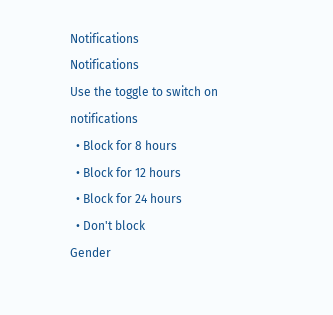Notifications
Notifications
Use the toggle to switch on notifications
  • Block for 8 hours
  • Block for 12 hours
  • Block for 24 hours
  • Don't block
Gender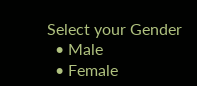Select your Gender
  • Male
  • Female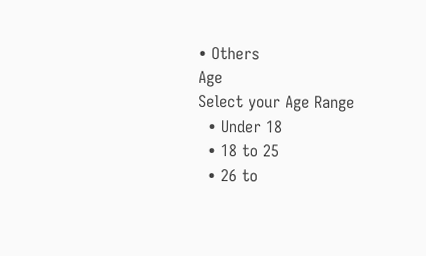• Others
Age
Select your Age Range
  • Under 18
  • 18 to 25
  • 26 to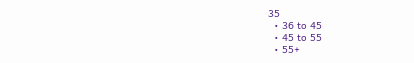35
  • 36 to 45
  • 45 to 55
  • 55+